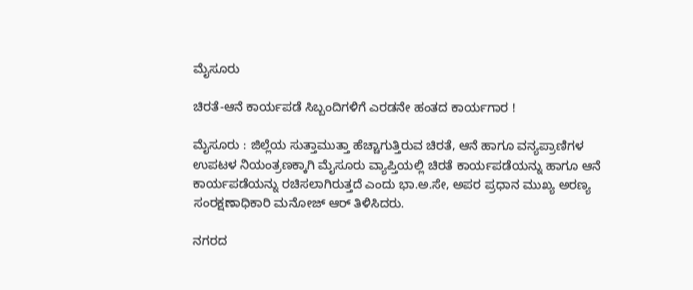ಮೈಸೂರು

ಚಿರತೆ-ಆನೆ ಕಾರ್ಯಪಡೆ ಸಿಬ್ಬಂದಿಗಳಿಗೆ ಎರಡನೇ ಹಂತದ ಕಾರ್ಯಗಾರ !

ಮೈಸೂರು : ಜಿಲ್ಲೆಯ ಸುತ್ತಾಮುತ್ತಾ ಹೆಚ್ಚಾಗುತ್ತಿರುವ ಚಿರತೆ, ಆನೆ ಹಾಗೂ ವನ್ಯಪ್ರಾಣಿಗಳ ಉಪಟಳ ನಿಯಂತ್ರಣಕ್ಕಾಗಿ ಮೈಸೂರು ವ್ಯಾಪ್ತಿಯಲ್ಲಿ ಚಿರತೆ ಕಾರ್ಯಪಡೆಯನ್ನು ಹಾಗೂ ಆನೆ ಕಾರ್ಯಪಡೆಯನ್ನು ರಚಿಸಲಾಗಿರುತ್ತದೆ ಎಂದು ಭಾ.ಅ.ಸೇ, ಅಪರ ಪ್ರಧಾನ ಮುಖ್ಯ ಅರಣ್ಯ ಸಂರಕ್ಷಣಾಧಿಕಾರಿ ಮನೋಜ್ ಆರ್ ತಿಳಿಸಿದರು.

ನಗರದ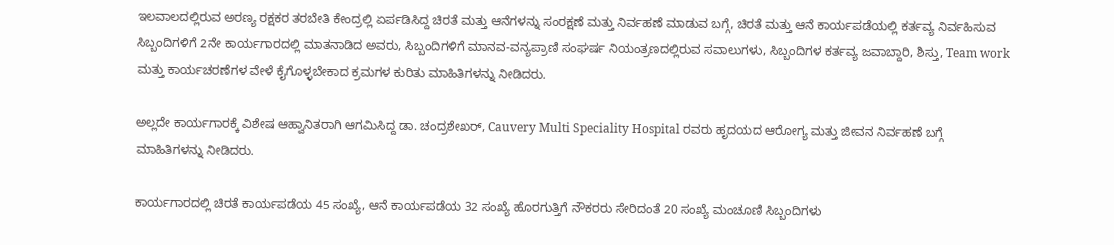ಇಲವಾಲದಲ್ಲಿರುವ ಅರಣ್ಯ ರಕ್ಷಕರ ತರಬೇತಿ ಕೇಂದ್ರಲ್ಲಿ ಏರ್ಪಡಿಸಿದ್ದ ಚಿರತೆ ಮತ್ತು ಆನೆಗಳನ್ನು ಸಂರಕ್ಷಣೆ ಮತ್ತು ನಿರ್ವಹಣೆ ಮಾಡುವ ಬಗ್ಗೆ, ಚಿರತೆ ಮತ್ತು ಆನೆ ಕಾರ್ಯಪಡೆಯಲ್ಲಿ ಕರ್ತವ್ಯ ನಿರ್ವಹಿಸುವ ಸಿಬ್ಬಂದಿಗಳಿಗೆ 2ನೇ ಕಾರ್ಯಗಾರದಲ್ಲಿ ಮಾತನಾಡಿದ ಅವರು, ಸಿಬ್ಬಂದಿಗಳಿಗೆ ಮಾನವ-ವನ್ಯಪ್ರಾಣಿ ಸಂಘರ್ಷ ನಿಯಂತ್ರಣದಲ್ಲಿರುವ ಸವಾಲುಗಳು, ಸಿಬ್ಬಂದಿಗಳ ಕರ್ತವ್ಯ ಜವಾಬ್ದಾರಿ, ಶಿಸ್ತು, Team work ಮತ್ತು ಕಾರ್ಯಚರಣೆಗಳ ವೇಳೆ ಕೈಗೊಳ್ಳಬೇಕಾದ ಕ್ರಮಗಳ ಕುರಿತು ಮಾಹಿತಿಗಳನ್ನು ನೀಡಿದರು.

ಅಲ್ಲದೇ ಕಾರ್ಯಗಾರಕ್ಕೆ ವಿಶೇಷ ಆಹ್ವಾನಿತರಾಗಿ ಆಗಮಿಸಿದ್ದ ಡಾ. ಚಂದ್ರಶೇಖರ್, Cauvery Multi Speciality Hospital ರವರು ಹೃದಯದ ಆರೋಗ್ಯ ಮತ್ತು ಜೀವನ ನಿರ್ವಹಣೆ ಬಗ್ಗೆ ಮಾಹಿತಿಗಳನ್ನು ನೀಡಿದರು.

ಕಾರ್ಯಗಾರದಲ್ಲಿ ಚಿರತೆ ಕಾರ್ಯಪಡೆಯ 45 ಸಂಖ್ಯೆ, ಆನೆ ಕಾರ್ಯಪಡೆಯ 32 ಸಂಖ್ಯೆ ಹೊರಗುತ್ತಿಗೆ ನೌಕರರು ಸೇರಿದಂತೆ 20 ಸಂಖ್ಯೆ ಮಂಚೂಣಿ ಸಿಬ್ಬಂದಿಗಳು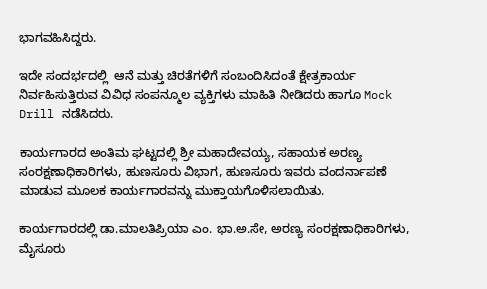ಭಾಗವಹಿಸಿದ್ದರು.

ಇದೇ ಸಂದರ್ಭದಲ್ಲಿ  ಆನೆ ಮತ್ತು ಚಿರತೆಗಳಿಗೆ ಸಂಬಂದಿಸಿದಂತೆ ಕ್ಷೇತ್ರಕಾರ್ಯ ನಿರ್ವಹಿಸುತ್ತಿರುವ ವಿವಿಧ ಸಂಪನ್ಮೂಲ ವ್ಯಕ್ತಿಗಳು ಮಾಹಿತಿ ನೀಡಿದರು ಹಾಗೂ Mock Drill ನಡೆಸಿದರು.

ಕಾರ್ಯಗಾರದ ಅಂತಿಮ ಘಟ್ಟದಲ್ಲಿ ಶ್ರೀ ಮಹಾದೇವಯ್ಯ, ಸಹಾಯಕ ಅರಣ್ಯ ಸಂರಕ್ಷಣಾಧಿಕಾರಿಗಳು, ಹುಣಸೂರು ವಿಭಾಗ, ಹುಣಸೂರು ಇವರು ವಂದರ್ನಾಪಣೆ ಮಾಡುವ ಮೂಲಕ ಕಾರ್ಯಗಾರವನ್ನು ಮುಕ್ತಾಯಗೊಳಿಸಲಾಯಿತು.

ಕಾರ್ಯಗಾರದಲ್ಲಿ ಡಾ.ಮಾಲತಿಪ್ರಿಯಾ ಎಂ. ಭಾ.ಅ.ಸೇ, ಅರಣ್ಯ ಸಂರಕ್ಷಣಾಧಿಕಾರಿಗಳು, ಮೈಸೂರು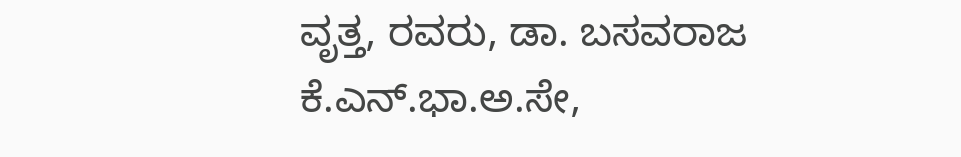ವೃತ್ತ, ರವರು, ಡಾ. ಬಸವರಾಜ ಕೆ.ಎನ್.ಭಾ.ಅ.ಸೇ,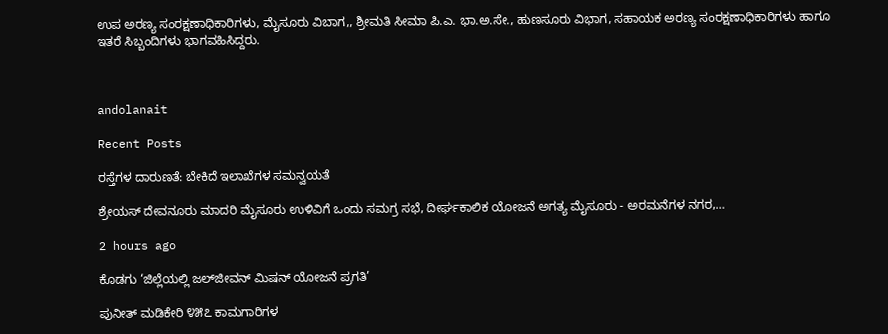ಉಪ ಅರಣ್ಯ ಸಂರಕ್ಷಣಾಧಿಕಾರಿಗಳು, ಮೈಸೂರು ವಿಬಾಗ,, ಶ್ರೀಮತಿ ಸೀಮಾ ಪಿ.ಎ. ಭಾ.ಅ.ಸೇ., ಹುಣಸೂರು ವಿಭಾಗ, ಸಹಾಯಕ ಅರಣ್ಯ ಸಂರಕ್ಷಣಾಧಿಕಾರಿಗಳು ಹಾಗೂ ಇತರೆ ಸಿಬ್ಬಂದಿಗಳು ಭಾಗವಹಿಸಿದ್ದರು.



andolanait

Recent Posts

ರಸ್ತೆಗಳ ದಾರುಣತೆ: ಬೇಕಿದೆ ಇಲಾಖೆಗಳ ಸಮನ್ವಯತೆ

ಶ್ರೇಯಸ್ ದೇವನೂರು ಮಾದರಿ ಮೈಸೂರು ಉಳಿವಿಗೆ ಒಂದು ಸಮಗ್ರ ಸಭೆ, ದೀರ್ಘಕಾಲಿಕ ಯೋಜನೆ ಅಗತ್ಯ ಮೈಸೂರು - ಅರಮನೆಗಳ ನಗರ,…

2 hours ago

ಕೊಡಗು ‘ಜಿಲ್ಲೆಯಲ್ಲಿ ಜಲ್‌ಜೀವನ್ ಮಿಷನ್ ಯೋಜನೆ ಪ್ರಗತಿ’

ಪುನೀತ್ ಮಡಿಕೇರಿ ೪೫೭ ಕಾಮಗಾರಿಗಳ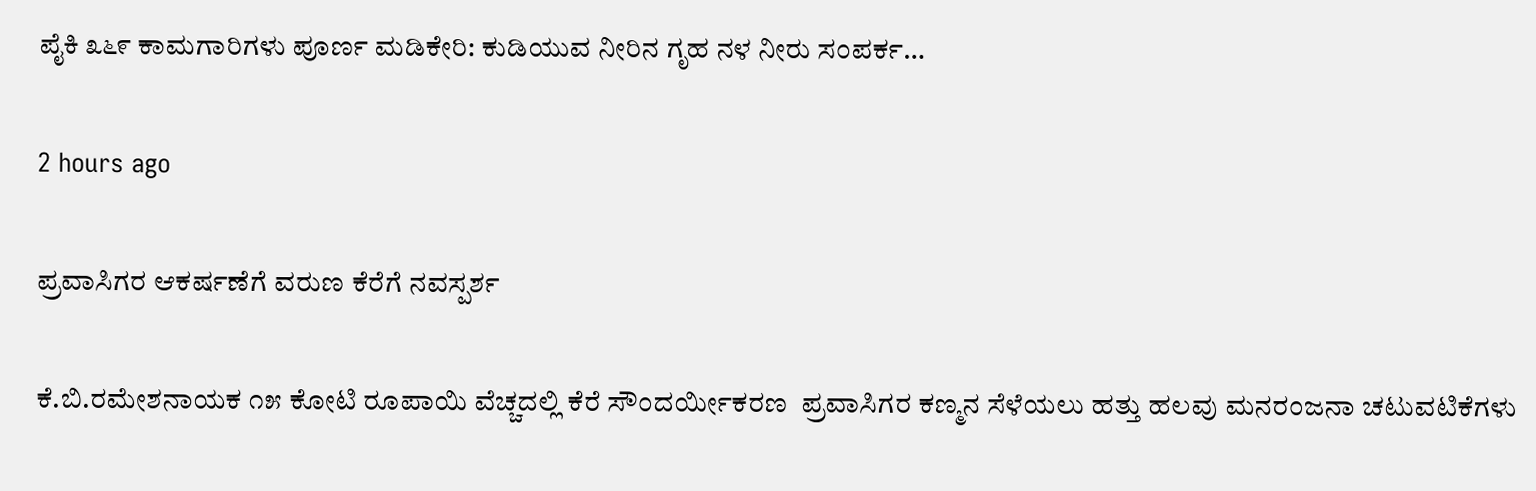ಪೈಕಿ ೩೬೯ ಕಾಮಗಾರಿಗಳು ಪೂರ್ಣ ಮಡಿಕೇರಿ: ಕುಡಿಯುವ ನೀರಿನ ಗೃಹ ನಳ ನೀರು ಸಂಪರ್ಕ…

2 hours ago

ಪ್ರವಾಸಿಗರ ಆಕರ್ಷಣೆಗೆ ವರುಣ ಕೆರೆಗೆ ನವಸ್ಪರ್ಶ

ಕೆ.ಬಿ.ರಮೇಶನಾಯಕ ೧೫ ಕೋಟಿ ರೂಪಾಯಿ ವೆಚ್ಚದಲ್ಲಿ ಕೆರೆ ಸೌಂದರ್ಯೀಕರಣ  ಪ್ರವಾಸಿಗರ ಕಣ್ಮನ ಸೆಳೆಯಲು ಹತ್ತು ಹಲವು ಮನರಂಜನಾ ಚಟುವಟಿಕೆಗಳು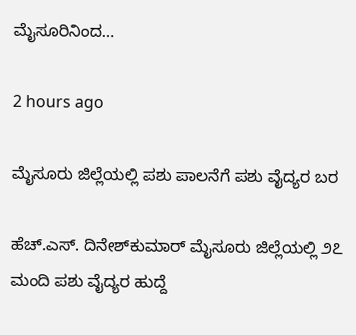ಮೈಸೂರಿನಿಂದ…

2 hours ago

ಮೈಸೂರು ಜಿಲ್ಲೆಯಲ್ಲಿ ಪಶು ಪಾಲನೆಗೆ ಪಶು ವೈದ್ಯರ ಬರ

ಹೆಚ್.ಎಸ್. ದಿನೇಶ್‌ಕುಮಾರ್ ಮೈಸೂರು ಜಿಲ್ಲೆಯಲ್ಲಿ ೨೭ ಮಂದಿ ಪಶು ವೈದ್ಯರ ಹುದ್ದೆ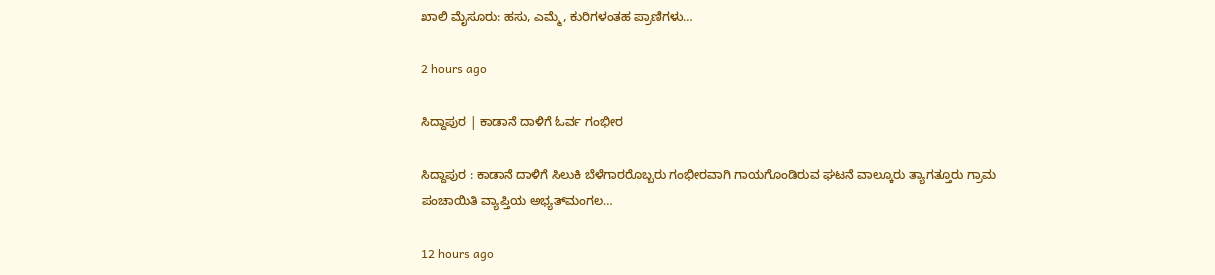ಖಾಲಿ ಮೈಸೂರು: ಹಸು, ಎಮ್ಮೆ, ಕುರಿಗಳಂತಹ ಪ್ರಾಣಿಗಳು…

2 hours ago

ಸಿದ್ದಾಪುರ | ಕಾಡಾನೆ ದಾಳಿಗೆ ಓರ್ವ ಗಂಭೀರ

ಸಿದ್ದಾಪುರ : ಕಾಡಾನೆ ದಾಳಿಗೆ ಸಿಲುಕಿ ಬೆಳೆಗಾರರೊಬ್ಬರು ಗಂಭೀರವಾಗಿ ಗಾಯಗೊಂಡಿರುವ ಘಟನೆ ವಾಲ್ಕೂರು ತ್ಯಾಗತ್ತೂರು ಗ್ರಾಮ ಪಂಚಾಯಿತಿ ವ್ಯಾಪ್ತಿಯ ಅಭ್ಯತ್‌ಮಂಗಲ…

12 hours ago